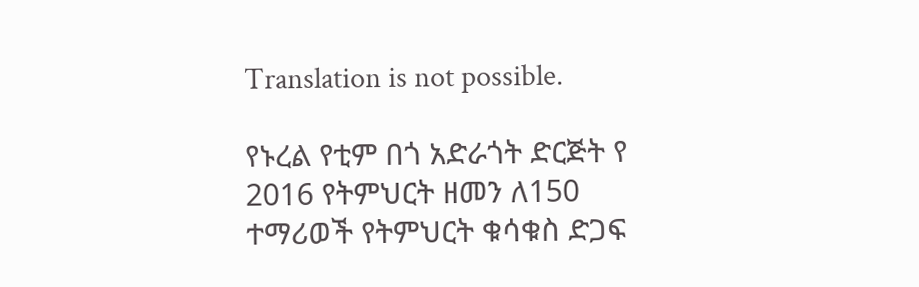Translation is not possible.

የኑረል የቲም በጎ አድራጎት ድርጅት የ 2016 የትምህርት ዘመን ለ150 ተማሪወች የትምህርት ቁሳቁስ ድጋፍ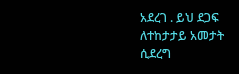አደረገ . ይህ ደጋፍ ለተከታታይ አመታት ሲደረግ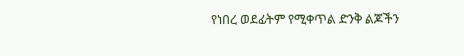የነበረ ወደፊትም የሚቀጥል ድንቅ ልጆችን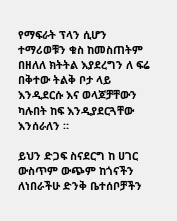የማፍራት ፕላን ሲሆን ተማሪወቹን ቁስ ከመስጠትም በዘለለ ክትትል እያደረግን ለ ፍሬ በቅተው ትልቅ ቦታ ላይ እንዲደርሱ እና ወላጆቻቸውን ካሉበት ከፍ እንዲያደርጓቸው እንሰራለን ።

ይህን ድጋፍ ስናደርግ ከ ሀገር ውስጥም ውጭም ከጎናችን ለነበራችሁ ድንቅ ቤተሰቦቻችን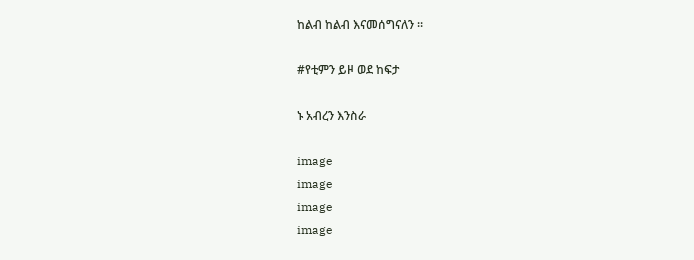ከልብ ከልብ እናመሰግናለን ።

#የቲምን ይዞ ወደ ከፍታ

ኑ አብረን እንስራ

image
image
image
image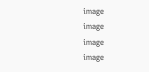image
image
image
image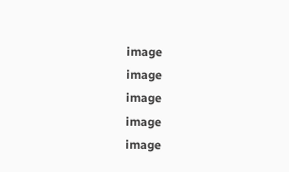image
image
image
image
image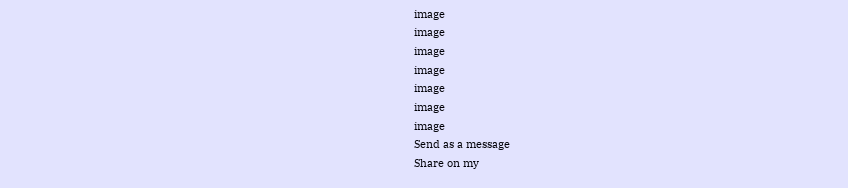image
image
image
image
image
image
image
Send as a message
Share on my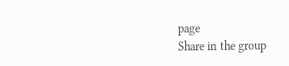page
Share in the group